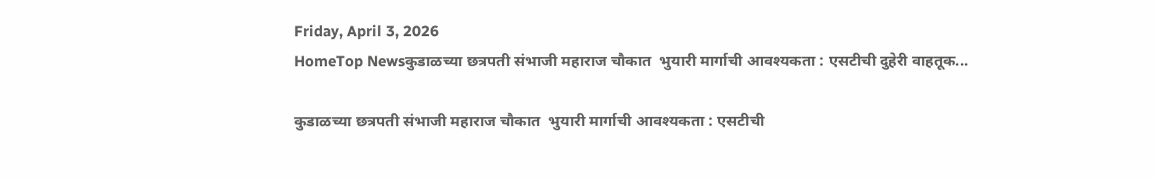Friday, April 3, 2026
HomeTop Newsकुडाळच्या छत्रपती संभाजी महाराज चौकात  भुयारी मार्गाची आवश्यकता : एसटीची दुहेरी वाहतूक...

कुडाळच्या छत्रपती संभाजी महाराज चौकात  भुयारी मार्गाची आवश्यकता : एसटीची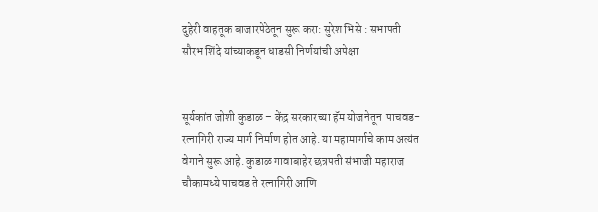दुहेरी वाहतूक बाजारपेठेतून सुरू करा: सुरेश भिसे : सभापती सौरभ शिंदे यांच्याकडून धाडसी निर्णयांची अपेक्षा


सूर्यकांत जोशी कुडाळ – केंद्र सरकारच्या हॅम योजनेतून  पाचवड- रत्नागिरी राज्य मार्ग निर्माण होत आहे. या महामार्गाचे काम अत्यंत वेगाने सुरू आहे. कुडाळ गावाबाहेर छत्रपती संभाजी महाराज चौकामध्ये पाचवड ते रत्नागिरी आणि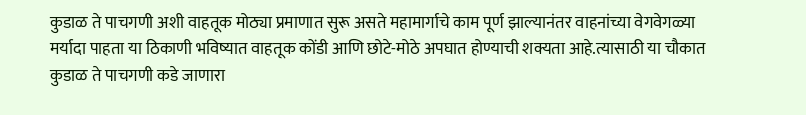कुडाळ ते पाचगणी अशी वाहतूक मोठ्या प्रमाणात सुरू असते महामार्गाचे काम पूर्ण झाल्यानंतर वाहनांच्या वेगवेगळ्या मर्यादा पाहता या ठिकाणी भविष्यात वाहतूक कोंडी आणि छोटे-मोठे अपघात होण्याची शक्यता आहे.त्यासाठी या चौकात कुडाळ ते पाचगणी कडे जाणारा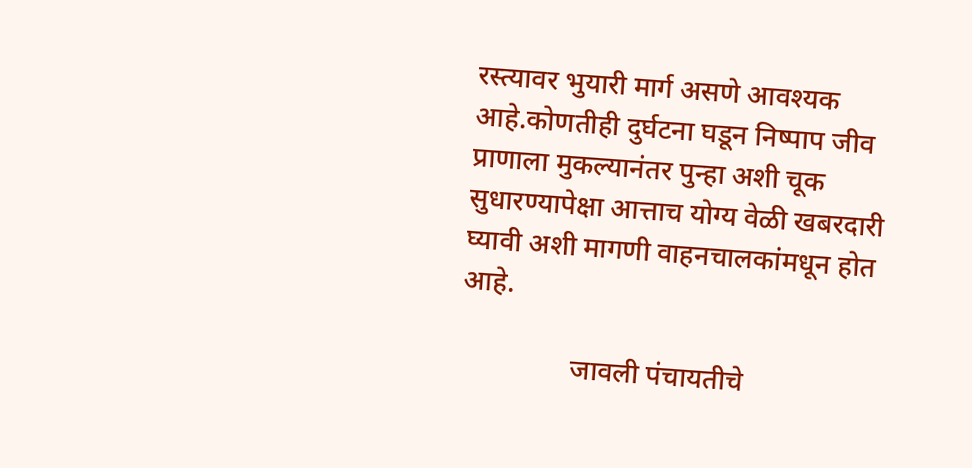रस्त्यावर भुयारी मार्ग असणे आवश्यक आहे.कोणतीही दुर्घटना घडून निष्पाप जीव प्राणाला मुकल्यानंतर पुन्हा अशी चूक सुधारण्यापेक्षा आत्ताच योग्य वेळी खबरदारी घ्यावी अशी मागणी वाहनचालकांमधून होत आहे.

                जावली पंचायतीचे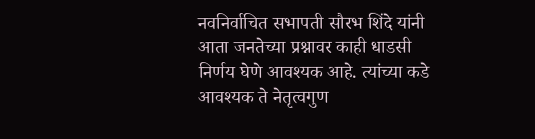नवनिर्वाचित सभापती सौरभ शिंदे यांनी आता जनतेच्या प्रश्नावर काही धाडसी निर्णय घेणे आवश्यक आहे. त्यांच्या कडे आवश्यक ते नेतृत्वगुण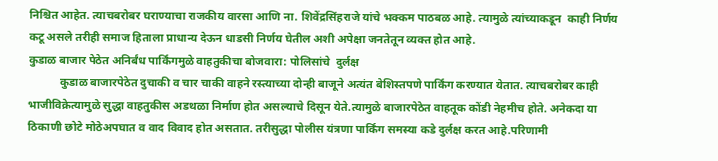निश्चित आहेत. त्याचबरोबर घराण्याचा राजकीय वारसा आणि ना. शिवेंद्रसिंहराजे यांचे भक्कम पाठबळ आहे. त्यामुळे त्यांच्याकडून  काही निर्णय कटू असले तरीही समाज हिताला प्राधान्य देऊन धाडसी निर्णय घेतील अशी अपेक्षा जनतेतून व्यक्त होत आहे.
कुडाळ बाजार पेठेत अनिर्बंध पार्किंगमुळे वाहतुकीचा बोजवारा: पोलिसांचे  दुर्लक्ष
           कुडाळ बाजारपेठेत दुचाकी व चार चाकी वाहने रस्त्याच्या दोन्ही बाजूने अत्यंत बेशिस्तपणे पार्किंग करण्यात येतात. त्याचबरोबर काही भाजीविक्रेत्यामुळे सुद्धा वाहतुकीस अडथळा निर्माण होत असल्याचे दिसून येते.त्यामुळे बाजारपेठेत वाहतूक कोंडी नेहमीच होते. अनेकदा या ठिकाणी छोटे मोठेअपघात व वाद विवाद होत असतात. तरीसुद्धा पोलीस यंत्रणा पार्किंग समस्या कडे दुर्लक्ष करत आहे.परिणामी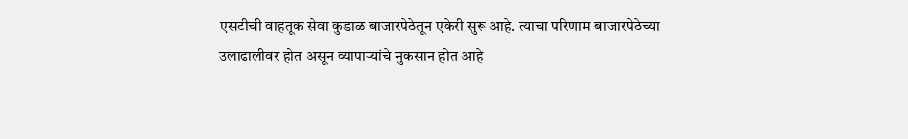एसटीची वाहतूक सेवा कुडाळ बाजारपेठेतून एकेरी सुरू आहे. त्याचा परिणाम बाजारपेठेच्या उलाढालीवर होत असून व्यापाऱ्यांचे नुकसान होत आहे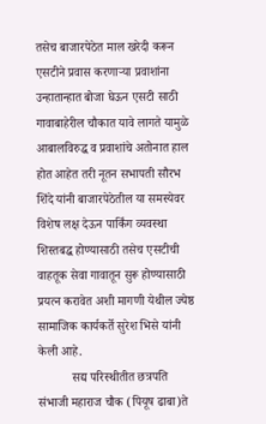तसेच बाजारपेठेत माल खरेदी करून एसटीने प्रवास करणाऱ्या प्रवाशांना उन्हातान्हात बोजा घेऊन एसटी साठी गावाबाहेरील चौकात यावे लागते यामुळे आबालविरुद्ध व प्रवाशांचे अतोनात हाल होत आहेत तरी नूतन सभापती सौरभ शिंदे यांनी बाजारपेठेतील या समस्येवर विशेष लक्ष देऊन पार्किंग व्यवस्था शिस्तबद्ध होण्यासाठी तसेच एसटीची वाहतूक सेवा गावातून सुरू होण्यासाठी प्रयत्न करावेत अशी मागणी येथील ज्येष्ठ सामाजिक कार्यकर्ते सुरेश भिसे यांनी केली आहे.
           सद्य परिस्थीतीत छत्रपति संभाजी महाराज चौक (पियूष ढाबा)ते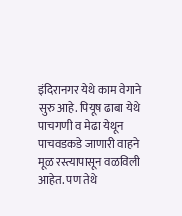इंदिरानगर येथे काम वेगाने सुरु आहे. पियूष ढाबा येथे पाचगणी व मेढा येथून पाचवडकडे जाणारी वाहने मूळ रस्त्यापासून वळविली आहेत. पण तेथे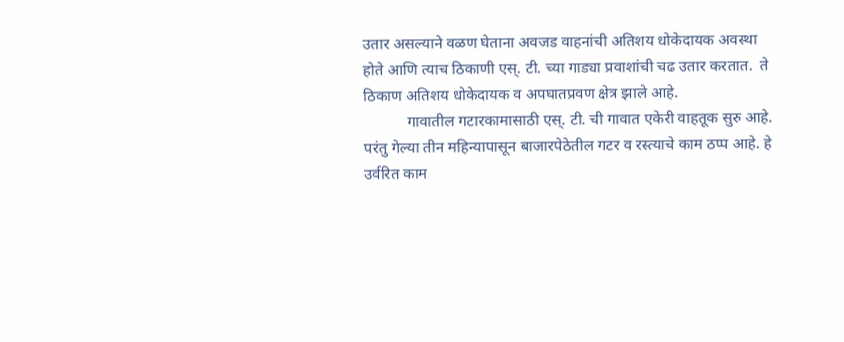उतार असल्याने वळण घेताना अवजड वाहनांची अतिशय धोकेदायक अवस्था होते आणि त्याच ठिकाणी एस्. टी. च्या गाड्या प्रवाशांची चढ उतार करतात.  ते ठिकाण अतिशय धोकेदायक व अपघातप्रवण क्षेत्र झाले आहे.
           गावातील गटारकामासाठी एस्. टी. ची गावात एकेरी वाहतूक सुरु आहे. परंतु गेल्या तीन महिन्यापासून बाजारपेठेतील गटर व रस्त्याचे काम ठप्प आहे. हे उर्वरित काम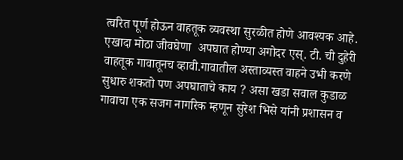त्वरित पूर्ण होऊन वाहतूक व्यवस्था सुरळीत होणे आवश्यक आहे. एखादा मोठा जीवघेणा  अपघात होण्या अगोदर एस्. टी. ची दुहेरी वाहतूक गावातूनच व्हावी.गावातील अस्ताव्यस्त वाहने उभी करणे सुधारु शकतो पण अपघाताचे काय ? असा खडा सवाल कुडाळ गावाचा एक सजग नागरिक म्हणून सुरेश भिसे यांनी प्रशासन व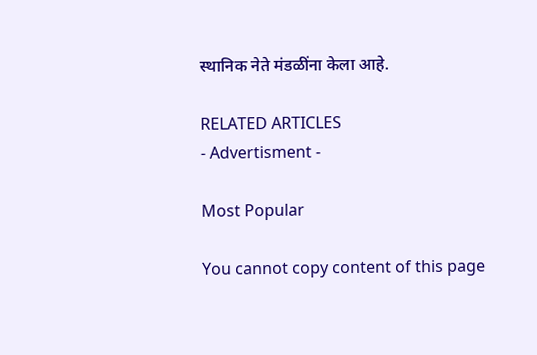स्थानिक नेते मंडळींना केला आहे.

RELATED ARTICLES
- Advertisment -

Most Popular

You cannot copy content of this page